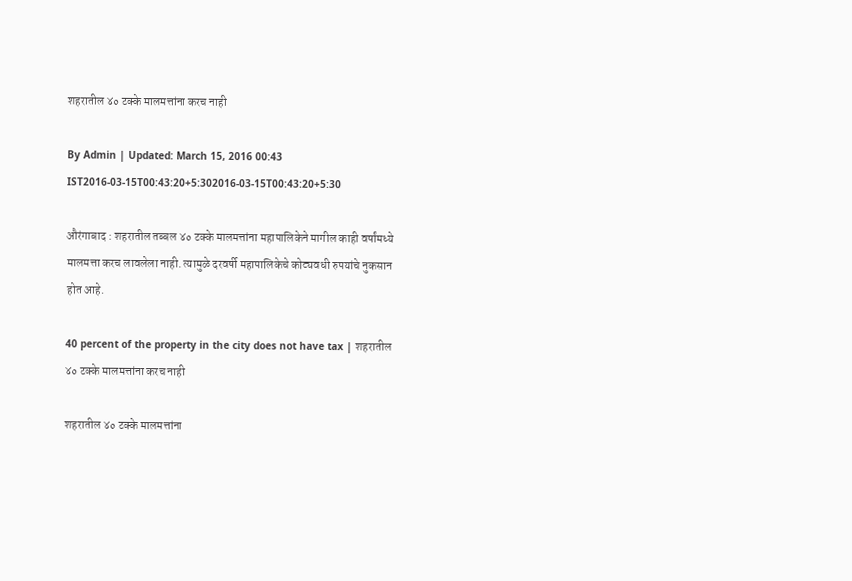शहरातील ४० टक्के मालमत्तांना करच नाही

By Admin | Updated: March 15, 2016 00:43 IST2016-03-15T00:43:20+5:302016-03-15T00:43:20+5:30

औरंगाबाद : शहरातील तब्बल ४० टक्के मालमत्तांना महापालिकेने मागील काही वर्षांमध्ये मालमत्ता करच लावलेला नाही. त्यामुळे दरवर्षी महापालिकेचे कोट्यवधी रुपयांचे नुकसान होत आहे.

40 percent of the property in the city does not have tax | शहरातील ४० टक्के मालमत्तांना करच नाही

शहरातील ४० टक्के मालमत्तांना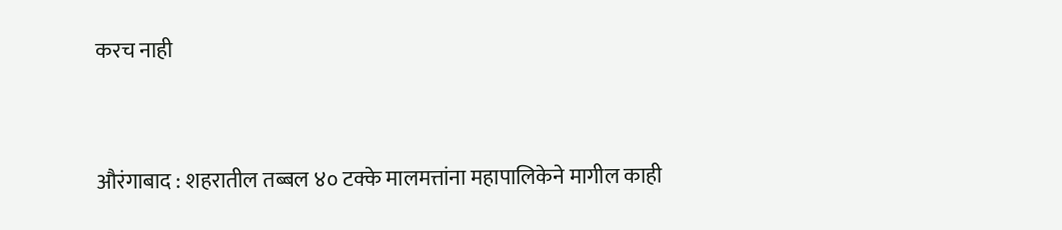करच नाही


औरंगाबाद : शहरातील तब्बल ४० टक्के मालमत्तांना महापालिकेने मागील काही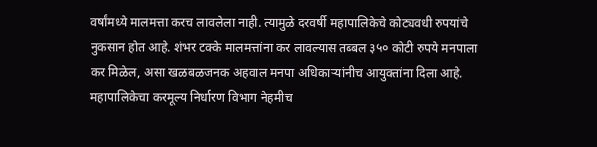वर्षांमध्ये मालमत्ता करच लावलेला नाही. त्यामुळे दरवर्षी महापालिकेचे कोट्यवधी रुपयांचे नुकसान होत आहे. शंभर टक्के मालमत्तांना कर लावल्यास तब्बल ३५० कोटी रुपये मनपाला कर मिळेल, असा खळबळजनक अहवाल मनपा अधिकाऱ्यांनीच आयुक्तांना दिला आहे.
महापालिकेचा करमूल्य निर्धारण विभाग नेहमीच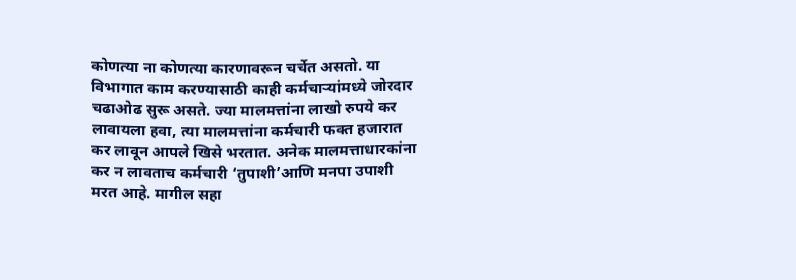कोणत्या ना कोणत्या कारणावरून चर्चेत असतो. या विभागात काम करण्यासाठी काही कर्मचाऱ्यांमध्ये जोरदार चढाओढ सुरू असते. ज्या मालमत्तांना लाखो रुपये कर लावायला हवा, त्या मालमत्तांना कर्मचारी फक्त हजारात कर लावून आपले खिसे भरतात. अनेक मालमत्ताधारकांना कर न लावताच कर्मचारी ‘तुपाशी’आणि मनपा उपाशी मरत आहे. मागील सहा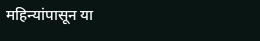महिन्यांपासून या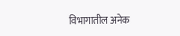विभागातील अनेक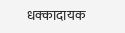धक्कादायक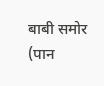बाबी समोर (पान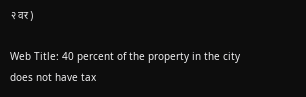२ वर)

Web Title: 40 percent of the property in the city does not have tax